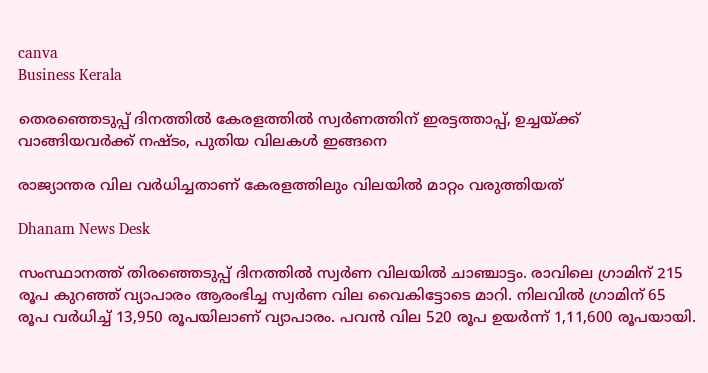canva
Business Kerala

തെരഞ്ഞെടുപ്പ് ദിനത്തില്‍ കേരളത്തില്‍ സ്വര്‍ണത്തിന് ഇരട്ടത്താപ്പ്, ഉച്ചയ്ക്ക് വാങ്ങിയവര്‍ക്ക് നഷ്ടം, പുതിയ വിലകള്‍ ഇങ്ങനെ

രാജ്യാന്തര വില വര്‍ധിച്ചതാണ് കേരളത്തിലും വിലയില്‍ മാറ്റം വരുത്തിയത്

Dhanam News Desk

സംസ്ഥാനത്ത് തിരഞ്ഞെടുപ്പ് ദിനത്തില്‍ സ്വര്‍ണ വിലയില്‍ ചാഞ്ചാട്ടം. രാവിലെ ഗ്രാമിന് 215 രൂപ കുറഞ്ഞ് വ്യാപാരം ആരംഭിച്ച സ്വര്‍ണ വില വൈകിട്ടോടെ മാറി. നിലവില്‍ ഗ്രാമിന് 65 രൂപ വര്‍ധിച്ച് 13,950 രൂപയിലാണ് വ്യാപാരം. പവന്‍ വില 520 രൂപ ഉയര്‍ന്ന് 1,11,600 രൂപയായി.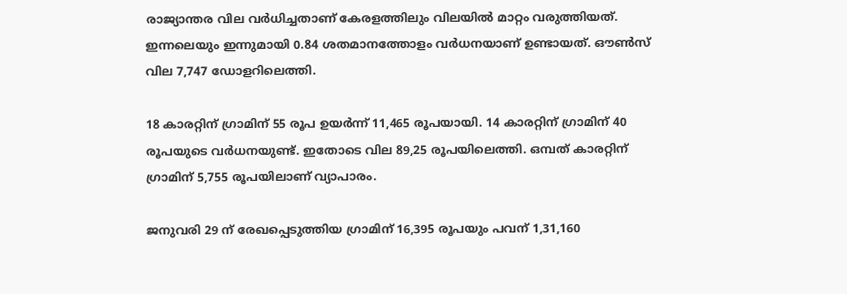രാജ്യാന്തര വില വര്‍ധിച്ചതാണ് കേരളത്തിലും വിലയില്‍ മാറ്റം വരുത്തിയത്. ഇന്നലെയും ഇന്നുമായി 0.84 ശതമാനത്തോളം വര്‍ധനയാണ് ഉണ്ടായത്. ഔണ്‍സ് വില 7,747 ഡോളറിലെത്തി.

18 കാരറ്റിന് ഗ്രാമിന് 55 രൂപ ഉയര്‍ന്ന് 11,465 രൂപയായി. 14 കാരറ്റിന് ഗ്രാമിന് 40 രൂപയുടെ വര്‍ധനയുണ്ട്. ഇതോടെ വില 89,25 രൂപയിലെത്തി. ഒമ്പത് കാരറ്റിന് ഗ്രാമിന് 5,755 രൂപയിലാണ് വ്യാപാരം.

ജനുവരി 29 ന് രേഖപ്പെടുത്തിയ ഗ്രാമിന് 16,395 രൂപയും പവന് 1,31,160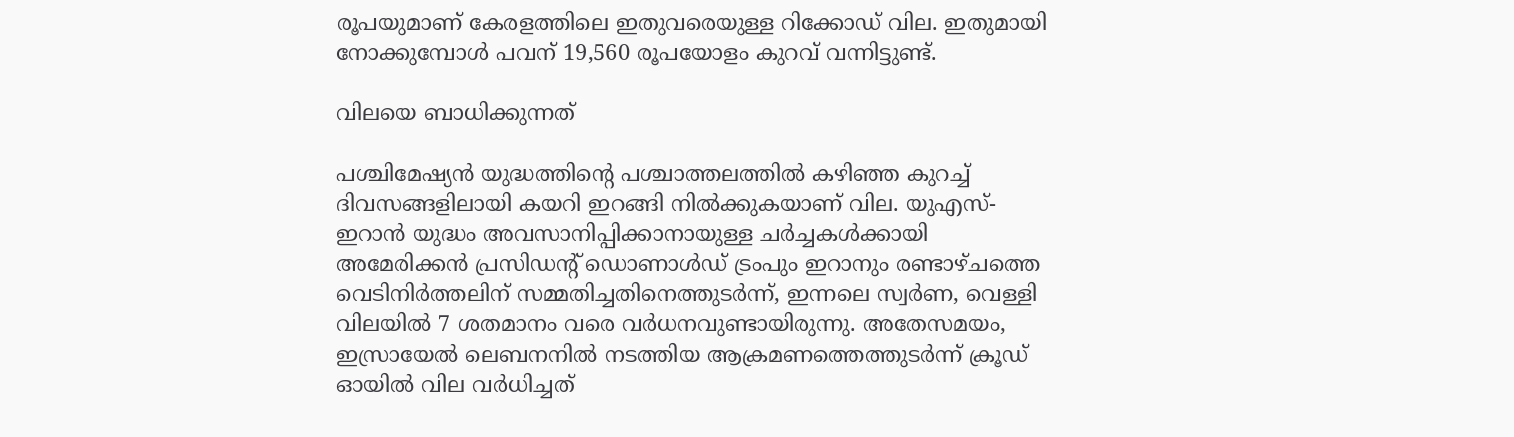രൂപയുമാണ് കേരളത്തിലെ ഇതുവരെയുള്ള റിക്കോഡ് വില. ഇതുമായി നോക്കുമ്പോള്‍ പവന് 19,560 രൂപയോളം കുറവ് വന്നിട്ടുണ്ട്.

വിലയെ ബാധിക്കുന്നത്

പശ്ചിമേഷ്യന്‍ യുദ്ധത്തിന്റെ പശ്ചാത്തലത്തില്‍ കഴിഞ്ഞ കുറച്ച് ദിവസങ്ങളിലായി കയറി ഇറങ്ങി നില്‍ക്കുകയാണ് വില. യുഎസ്-ഇറാന്‍ യുദ്ധം അവസാനിപ്പിക്കാനായുള്ള ചര്‍ച്ചകള്‍ക്കായി അമേരിക്കന്‍ പ്രസിഡന്റ് ഡൊണാള്‍ഡ് ട്രംപും ഇറാനും രണ്ടാഴ്ചത്തെ വെടിനിര്‍ത്തലിന് സമ്മതിച്ചതിനെത്തുടര്‍ന്ന്, ഇന്നലെ സ്വര്‍ണ, വെള്ളി വിലയില്‍ 7 ശതമാനം വരെ വര്‍ധനവുണ്ടായിരുന്നു. അതേസമയം, ഇസ്രായേല്‍ ലെബനനില്‍ നടത്തിയ ആക്രമണത്തെത്തുടര്‍ന്ന് ക്രൂഡ് ഓയില്‍ വില വര്‍ധിച്ചത്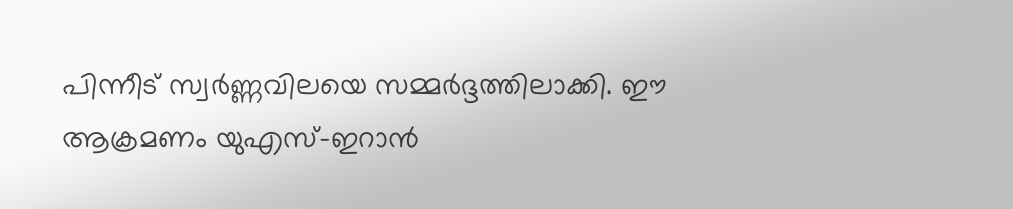പിന്നീട് സ്വര്‍ണ്ണവിലയെ സമ്മര്‍ദ്ദത്തിലാക്കി. ഈ ആക്രമണം യുഎസ്-ഇറാന്‍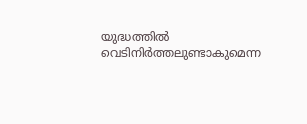യുദ്ധത്തില്‍ വെടിനിര്‍ത്തലുണ്ടാകുമെന്ന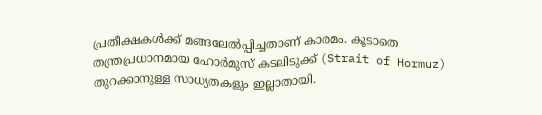പ്രതീക്ഷകള്‍ക്ക് മങ്ങലേല്‍പ്പിച്ചതാണ് കാരമം. കൂടാതെ തന്ത്രപ്രധാനമായ ഹോര്‍മുസ് കടലിടുക്ക് (Strait of Hormuz) തുറക്കാനുള്ള സാധ്യതകളും ഇല്ലാതായി.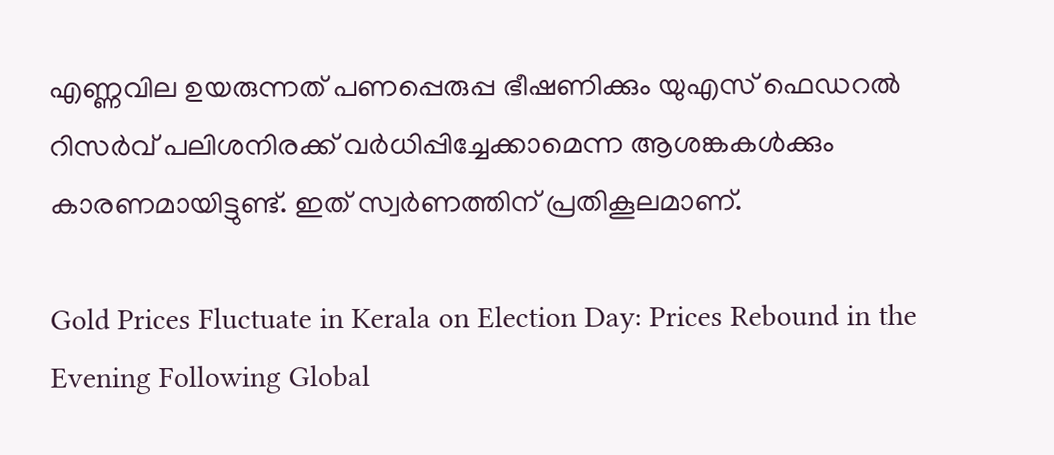എണ്ണവില ഉയരുന്നത് പണപ്പെരുപ്പ ഭീഷണിക്കും യുഎസ് ഫെഡറല്‍ റിസര്‍വ് പലിശനിരക്ക് വര്‍ധിപ്പിച്ചേക്കാമെന്ന ആശങ്കകള്‍ക്കും കാരണമായിട്ടുണ്ട്. ഇത് സ്വര്‍ണത്തിന് പ്രതികൂലമാണ്.

Gold Prices Fluctuate in Kerala on Election Day: Prices Rebound in the Evening Following Global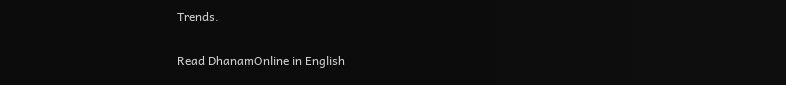Trends.

Read DhanamOnline in English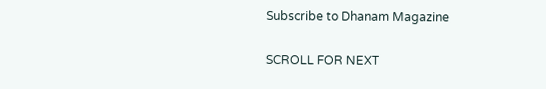Subscribe to Dhanam Magazine

SCROLL FOR NEXT